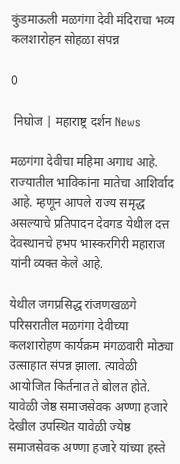कुंडमाऊली मळगंगा देवी मंदिराचा भव्य कलशारोहन सोहळा संपन्न

0

 निघोज | महाराष्ट्र दर्शन News

मळगंगा देवीचा महिमा अगाध आहे. राज्यातील भाविकांना मातेचा आशिर्वाद आहे. म्हणून आपले राज्य समृद्ध असल्याचे प्रतिपादन देवगड येथील दत्त देवस्थानचे हभप भास्करगिरी महाराज यांनी व्यक्त केले आहे.

येथील जगप्रसिद्ध रांजणखळगे परिसरातील मळगंगा देवीच्या कलशारोहण कार्यक्रम मंगळवारी मोठ्या उत्साहात संपन्न झाला. त्यावेळी आयोजित किर्तनात ते बोलत होते. यावेळी जेष्ठ समाजसेवक अण्णा हजारे देखील उपस्थित यावेळी ज्येष्ठ समाजसेवक अण्णा हजारे यांच्या हस्ते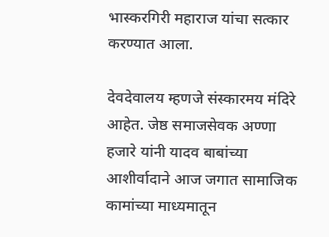भास्करगिरी महाराज यांचा सत्कार करण्यात आला.

देवदेवालय म्हणजे संस्कारमय मंदिरे आहेत. जेष्ठ समाजसेवक अण्णा हजारे यांनी यादव बाबांच्या आशीर्वादाने आज जगात सामाजिक कामांच्या माध्यमातून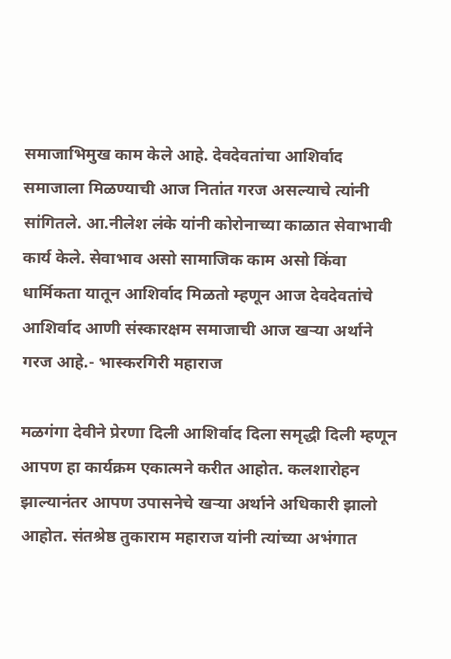समाजाभिमुख काम केले आहे. देवदेवतांचा आशिर्वाद समाजाला मिळण्याची आज नितांत गरज असल्याचे त्यांनी सांगितले. आ.नीलेश लंके यांनी कोरोनाच्या काळात सेवाभावी कार्य केले. सेवाभाव असो सामाजिक काम असो किंवा धार्मिकता यातून आशिर्वाद मिळतो म्हणून आज देवदेवतांचे आशिर्वाद आणी संस्कारक्षम समाजाची आज खर्‍या अर्थाने गरज आहे.- भास्करगिरी महाराज

मळगंगा देवीने प्रेरणा दिली आशिर्वाद दिला समृद्धी दिली म्हणून आपण हा कार्यक्रम एकात्मने करीत आहोत. कलशारोहन झाल्यानंतर आपण उपासनेचे खर्‍या अर्थाने अधिकारी झालो आहोत. संतश्रेष्ठ तुकाराम महाराज यांनी त्यांच्या अभंगात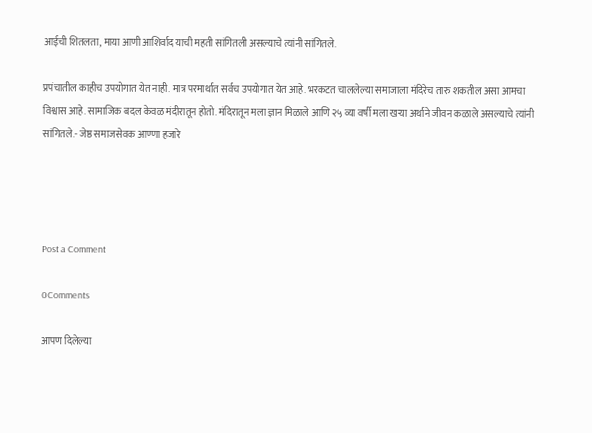आईची शितलता, माया आणी आशिर्वाद याची महती सांगितली असल्याचे त्यांनी सांगितले.

प्रपंचातील काहीच उपयोगात येत नाही. मात्र परमार्थात सर्वच उपयोगात येत आहे. भरकटत चाललेल्या समाजाला मंदिरेच तारु शकतील असा आमचा विश्वास आहे. सामाजिक बदल केवळ मंदीरातून होतो. मंदिरातून मला ज्ञान मिळाले आणि २५ व्या वर्षी मला खर्‍या अर्थाने जीवन कळाले असल्याचे त्यांनी सांगितले.- जेष्ठ समाजसेवक आण्णा हजारे




Post a Comment

0Comments

आपण दिलेल्या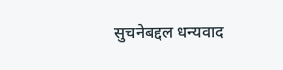सुचनेबद्दल धन्यवाद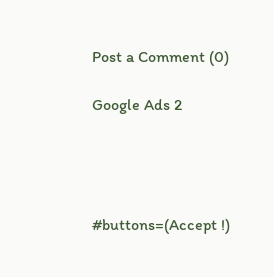Post a Comment (0)

Google Ads 2




#buttons=(Accept !)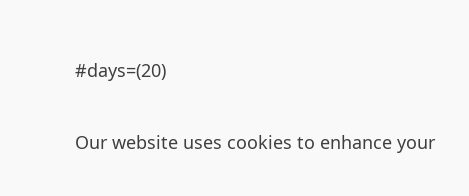#days=(20)

Our website uses cookies to enhance your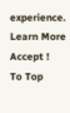experience. Learn More
Accept !
To Top